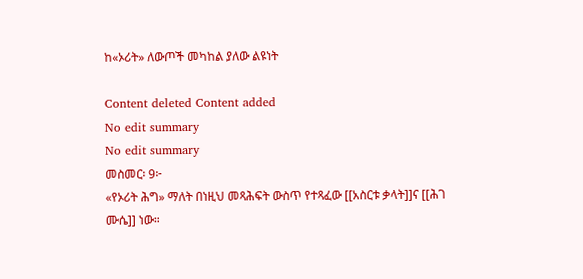ከ«ኦሪት» ለውጦች መካከል ያለው ልዩነት

Content deleted Content added
No edit summary
No edit summary
መስመር፡ 9፦
«የኦሪት ሕግ» ማለት በነዚህ መጻሕፍት ውስጥ የተጻፈው [[አስርቱ ቃላት]]ና [[ሕገ ሙሴ]] ነው።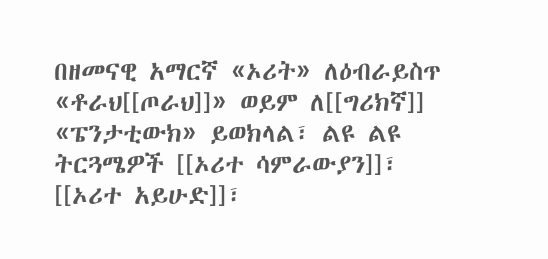በዘመናዊ አማርኛ «ኦሪት» ለዕብራይስጥ «ቶራህ[[ጦራህ]]» ወይም ለ[[ግሪክኛ]] «ፔንታቲውክ» ይወክላል፣ ልዩ ልዩ ትርጓሜዎች [[ኦሪተ ሳምራውያን]]፣ [[ኦሪተ አይሁድ]]፣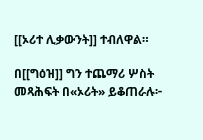[[ኦሪተ ሊቃውንት]] ተብለዋል።

በ[[ግዕዝ]] ግን ተጨማሪ ሦስት መጻሕፍት በ«ኦሪት» ይቆጠራሉ፦